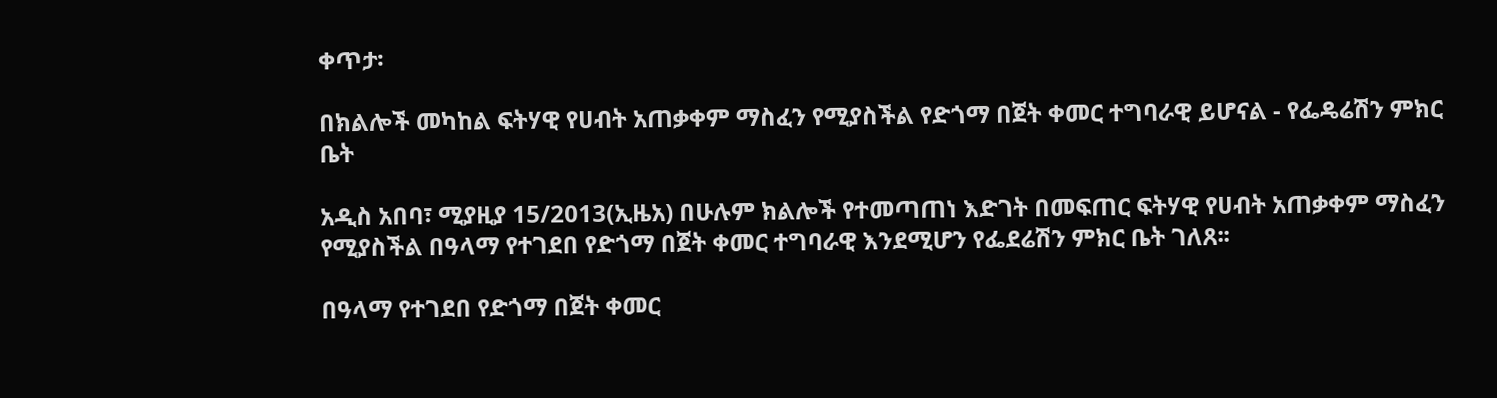ቀጥታ፡

በክልሎች መካከል ፍትሃዊ የሀብት አጠቃቀም ማስፈን የሚያስችል የድጎማ በጀት ቀመር ተግባራዊ ይሆናል - የፌዴሬሽን ምክር ቤት

አዲስ አበባ፣ ሚያዚያ 15/2013(ኢዜአ) በሁሉም ክልሎች የተመጣጠነ እድገት በመፍጠር ፍትሃዊ የሀብት አጠቃቀም ማስፈን የሚያስችል በዓላማ የተገደበ የድጎማ በጀት ቀመር ተግባራዊ እንደሚሆን የፌደሬሽን ምክር ቤት ገለጸ፡፡

በዓላማ የተገደበ የድጎማ በጀት ቀመር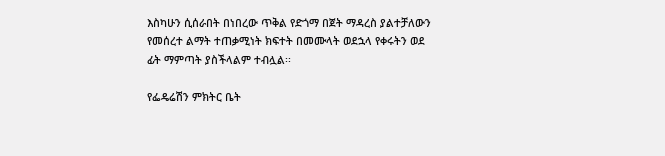እስካሁን ሲሰራበት በነበረው ጥቅል የድጎማ በጀት ማዳረስ ያልተቻለውን የመሰረተ ልማት ተጠቃሚነት ክፍተት በመሙላት ወደኋላ የቀሩትን ወደ ፊት ማምጣት ያስችላልም ተብሏል፡፡

የፌዴሬሽን ምክትር ቤት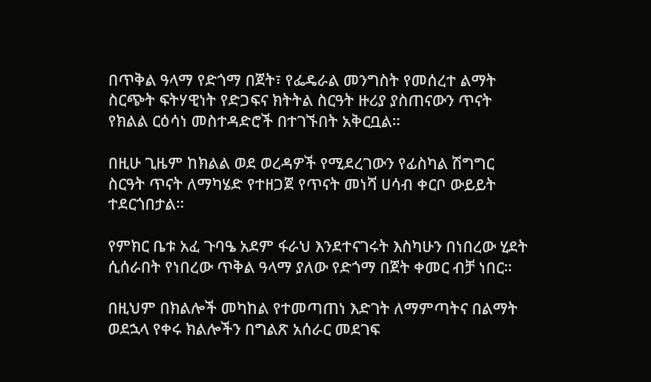በጥቅል ዓላማ የድጎማ በጀት፣ የፌዴራል መንግስት የመሰረተ ልማት ስርጭት ፍትሃዊነት የድጋፍና ክትትል ስርዓት ዙሪያ ያስጠናውን ጥናት የክልል ርዕሳነ መስተዳድሮች በተገኙበት አቅርቧል፡፡

በዚሁ ጊዜም ከክልል ወደ ወረዳዎች የሚደረገውን የፊስካል ሽግግር ስርዓት ጥናት ለማካሄድ የተዘጋጀ የጥናት መነሻ ሀሳብ ቀርቦ ውይይት ተደርጎበታል፡፡

የምክር ቤቱ አፈ ጉባዔ አደም ፋራህ እንደተናገሩት እስካሁን በነበረው ሂደት ሲሰራበት የነበረው ጥቅል ዓላማ ያለው የድጎማ በጀት ቀመር ብቻ ነበር፡፡

በዚህም በክልሎች መካከል የተመጣጠነ እድገት ለማምጣትና በልማት ወደኋላ የቀሩ ክልሎችን በግልጽ አሰራር መደገፍ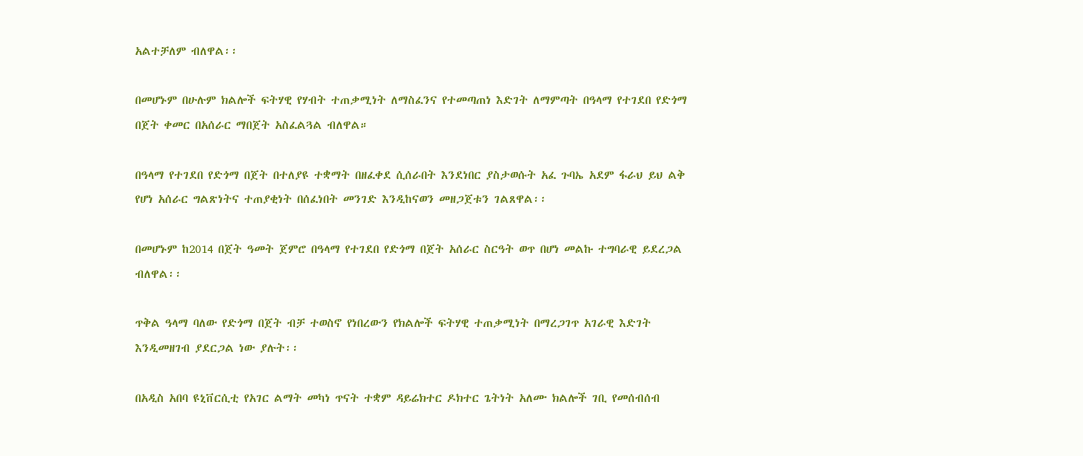አልተቻለም ብለዋል፡፡

በመሆኑም በሁሉም ክልሎች ፍትሃዊ የሃብት ተጠቃሚነት ለማስፈንና የተመጣጠነ እድገት ለማምጣት በዓላማ የተገደበ የድጎማ በጀት ቀመር በአሰራር ማበጀት አስፈልጓል ብለዋል።

በዓላማ የተገደበ የድጎማ በጀት በተለያዩ ተቋማት በዘፈቀደ ሲሰራበት እንደነበር ያስታወሱት አፈ ጉባኤ አደም ፋራህ ይህ ልቅ የሆነ አሰራር ግልጽነትና ተጠያቂነት በሰፈነበት መንገድ እንዲከናወን መዘጋጀቱን ገልጸዋል፡፡

በመሆኑም ከ2014 በጀት ዓመት ጀምሮ በዓላማ የተገደበ የድጎማ በጀት አሰራር ስርዓት ወጥ በሆነ መልኩ ተግባራዊ ይደረጋል ብለዋል፡፡

ጥቅል ዓላማ ባለው የድጎማ በጀት ብቻ ተወስኖ የነበረውን የክልሎች ፍትሃዊ ተጠቃሚነት በማረጋገጥ አገራዊ እድገት እንዲመዘገብ ያደርጋል ነው ያሉት፡፡

በአዲስ አበባ ዩኒቨርሲቲ የአገር ልማት መካነ ጥናት ተቋም ዳይሬክተር ዶክተር ጌትነት አለሙ ክልሎች ገቢ የመሰብሰብ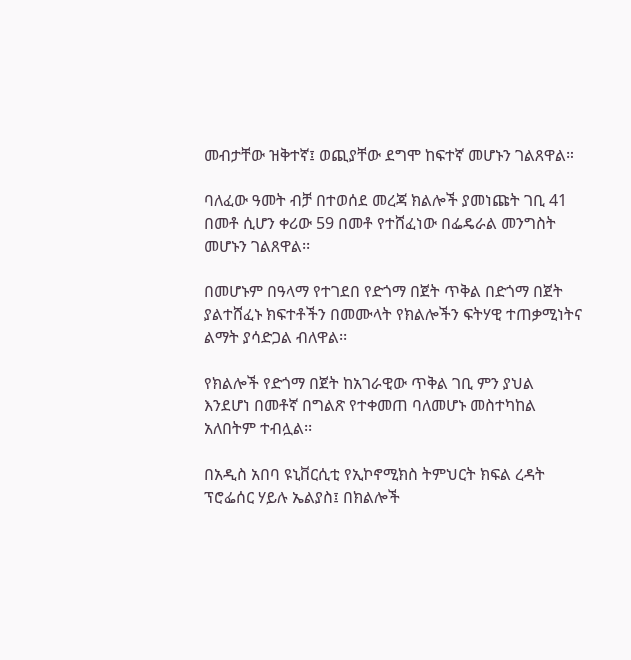መብታቸው ዝቅተኛ፤ ወጪያቸው ደግሞ ከፍተኛ መሆኑን ገልጸዋል።

ባለፈው ዓመት ብቻ በተወሰደ መረጃ ክልሎች ያመነጩት ገቢ 41 በመቶ ሲሆን ቀሪው 59 በመቶ የተሸፈነው በፌዴራል መንግስት መሆኑን ገልጸዋል፡፡

በመሆኑም በዓላማ የተገደበ የድጎማ በጀት ጥቅል በድጎማ በጀት ያልተሸፈኑ ክፍተቶችን በመሙላት የክልሎችን ፍትሃዊ ተጠቃሚነትና ልማት ያሳድጋል ብለዋል፡፡

የክልሎች የድጎማ በጀት ከአገራዊው ጥቅል ገቢ ምን ያህል እንደሆነ በመቶኛ በግልጽ የተቀመጠ ባለመሆኑ መስተካከል አለበትም ተብሏል፡፡

በአዲስ አበባ ዩኒቨርሲቲ የኢኮኖሚክስ ትምህርት ክፍል ረዳት ፕሮፌሰር ሃይሉ ኤልያስ፤ በክልሎች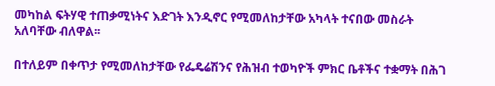መካከል ፍትሃዊ ተጠቃሚነትና እድገት እንዲኖር የሚመለከታቸው አካላት ተናበው መስራት አለባቸው ብለዋል፡፡

በተለይም በቀጥታ የሚመለከታቸው የፌዴሬሽንና የሕዝብ ተወካዮች ምክር ቤቶችና ተቋማት በሕገ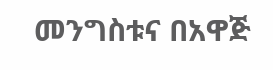መንግስቱና በአዋጅ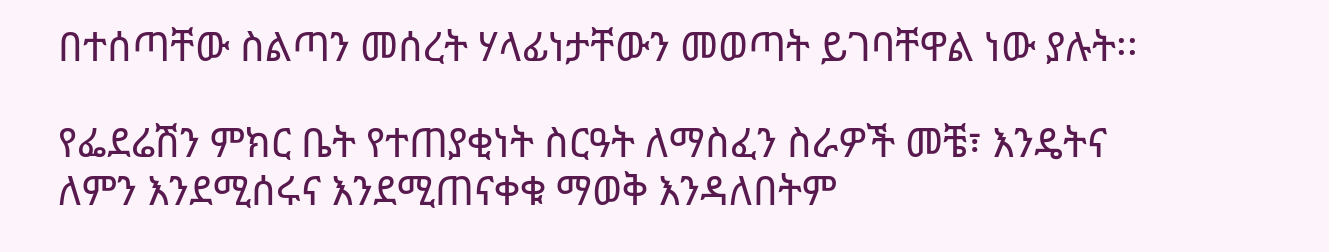በተሰጣቸው ስልጣን መሰረት ሃላፊነታቸውን መወጣት ይገባቸዋል ነው ያሉት፡፡

የፌደሬሽን ምክር ቤት የተጠያቂነት ስርዓት ለማስፈን ስራዎች መቼ፣ እንዴትና ለምን እንደሚሰሩና እንደሚጠናቀቁ ማወቅ እንዳለበትም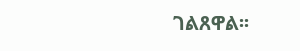ገልጸዋል፡፡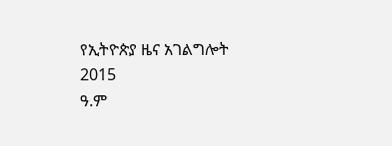የኢትዮጵያ ዜና አገልግሎት
2015
ዓ.ም